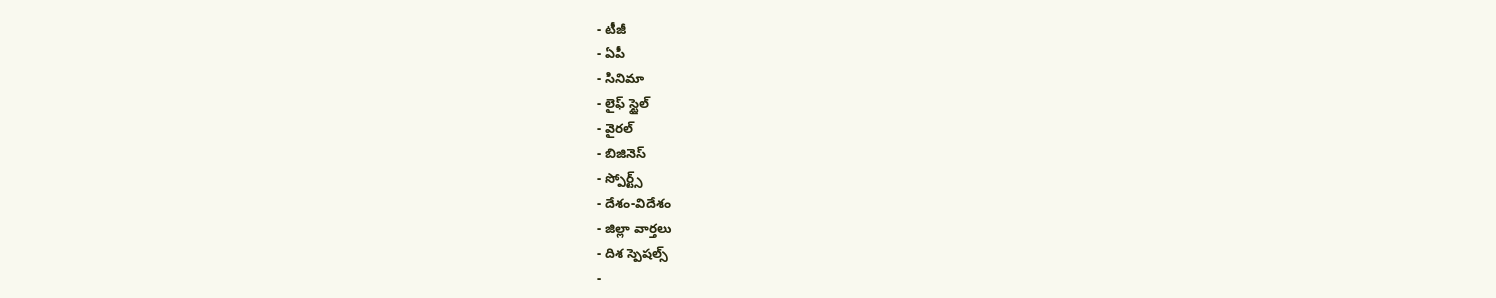- టీజీ
- ఏపీ
- సినిమా
- లైఫ్ స్టైల్
- వైరల్
- బిజినెస్
- స్పోర్ట్స్
- దేశం-విదేశం
- జిల్లా వార్తలు
- దిశ స్పెషల్స్
-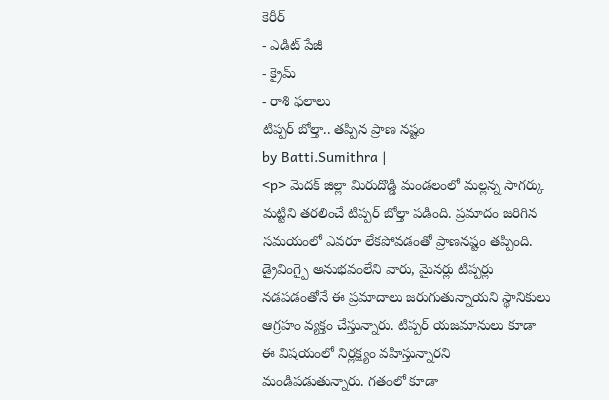కెరీర్
- ఎడిట్ పేజీ
- క్రైమ్
- రాశి ఫలాలు
టిప్పర్ బోల్తా.. తప్పిన ప్రాణ నష్టం
by Batti.Sumithra |
<p> మెదక్ జిల్లా మిరుదొడ్డి మండలంలో మల్లన్న సాగర్కు మట్టిని తరలించే టిప్పర్ బోల్తా పడింది. ప్రమాదం జరిగిన సమయంలో ఎవరూ లేకపోవడంతో ప్రాణనష్టం తప్పింది. డ్రైవింగ్పై అనుభవంలేని వారు, మైనర్లు టిప్పర్లు నడపడంతోనే ఈ ప్రమాదాలు జరుగుతున్నాయని స్థానికులు ఆగ్రహం వ్యక్తం చేస్తున్నారు. టిప్పర్ యజమానులు కూడా ఈ విషయంలో నిర్లక్ష్యం వహిస్తున్నారని మండిపడుతున్నారు. గతంలో కూడా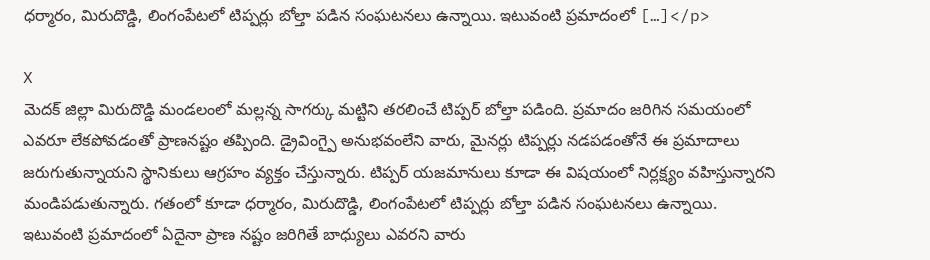ధర్మారం, మిరుదొడ్డి, లింగంపేటలో టిప్పర్లు బోల్తా పడిన సంఘటనలు ఉన్నాయి. ఇటువంటి ప్రమాదంలో […]</p>

X
మెదక్ జిల్లా మిరుదొడ్డి మండలంలో మల్లన్న సాగర్కు మట్టిని తరలించే టిప్పర్ బోల్తా పడింది. ప్రమాదం జరిగిన సమయంలో ఎవరూ లేకపోవడంతో ప్రాణనష్టం తప్పింది. డ్రైవింగ్పై అనుభవంలేని వారు, మైనర్లు టిప్పర్లు నడపడంతోనే ఈ ప్రమాదాలు జరుగుతున్నాయని స్థానికులు ఆగ్రహం వ్యక్తం చేస్తున్నారు. టిప్పర్ యజమానులు కూడా ఈ విషయంలో నిర్లక్ష్యం వహిస్తున్నారని మండిపడుతున్నారు. గతంలో కూడా ధర్మారం, మిరుదొడ్డి, లింగంపేటలో టిప్పర్లు బోల్తా పడిన సంఘటనలు ఉన్నాయి. ఇటువంటి ప్రమాదంలో ఏదైనా ప్రాణ నష్టం జరిగితే బాధ్యులు ఎవరని వారు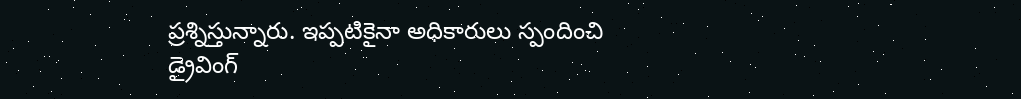ప్రశ్నిస్తున్నారు. ఇప్పటికైనా అధికారులు స్పందించి డ్రైవింగ్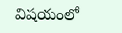విషయంలో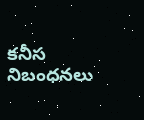కనీస నిబంధనలు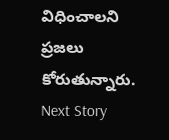విధించాలని ప్రజలు కోరుతున్నారు.
Next Story